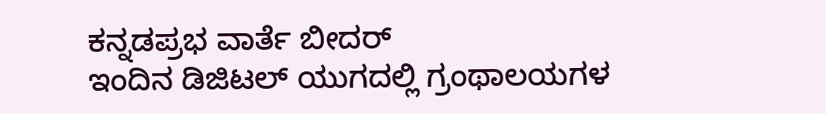ಕನ್ನಡಪ್ರಭ ವಾರ್ತೆ ಬೀದರ್
ಇಂದಿನ ಡಿಜಿಟಲ್ ಯುಗದಲ್ಲಿ ಗ್ರಂಥಾಲಯಗಳ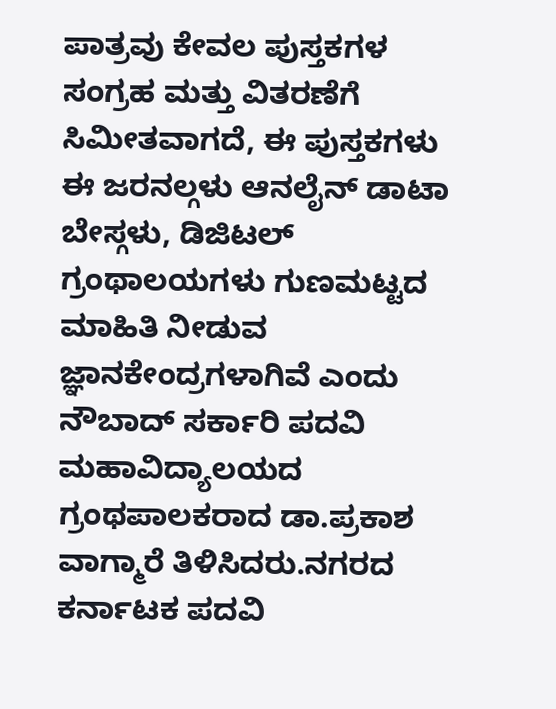ಪಾತ್ರವು ಕೇವಲ ಪುಸ್ತಕಗಳ ಸಂಗ್ರಹ ಮತ್ತು ವಿತರಣೆಗೆ ಸಿಮೀತವಾಗದೆ, ಈ ಪುಸ್ತಕಗಳು ಈ ಜರನಲ್ಗಳು ಆನಲೈನ್ ಡಾಟಾ ಬೇಸ್ಗಳು, ಡಿಜಿಟಲ್ ಗ್ರಂಥಾಲಯಗಳು ಗುಣಮಟ್ಟದ ಮಾಹಿತಿ ನೀಡುವ ಜ್ಞಾನಕೇಂದ್ರಗಳಾಗಿವೆ ಎಂದು ನೌಬಾದ್ ಸರ್ಕಾರಿ ಪದವಿ ಮಹಾವಿದ್ಯಾಲಯದ ಗ್ರಂಥಪಾಲಕರಾದ ಡಾ.ಪ್ರಕಾಶ ವಾಗ್ಮಾರೆ ತಿಳಿಸಿದರು.ನಗರದ ಕರ್ನಾಟಕ ಪದವಿ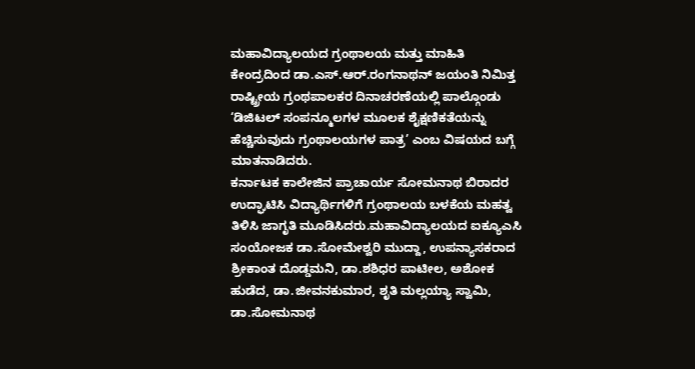ಮಹಾವಿದ್ಯಾಲಯದ ಗ್ರಂಥಾಲಯ ಮತ್ತು ಮಾಹಿತಿ ಕೇಂದ್ರದಿಂದ ಡಾ.ಎಸ್.ಆರ್.ರಂಗನಾಥನ್ ಜಯಂತಿ ನಿಮಿತ್ತ ರಾಷ್ಟ್ರೀಯ ಗ್ರಂಥಪಾಲಕರ ದಿನಾಚರಣೆಯಲ್ಲಿ ಪಾಲ್ಗೊಂಡು ‘ಡಿಜಿಟಲ್ ಸಂಪನ್ಮೂಲಗಳ ಮೂಲಕ ಶೈಕ್ಷಣಿಕತೆಯನ್ನು ಹೆಚ್ಚಿಸುವುದು ಗ್ರಂಥಾಲಯಗಳ ಪಾತ್ರ’ ಎಂಬ ವಿಷಯದ ಬಗ್ಗೆ ಮಾತನಾಡಿದರು.
ಕರ್ನಾಟಕ ಕಾಲೇಜಿನ ಪ್ರಾಚಾರ್ಯ ಸೋಮನಾಥ ಬಿರಾದರ ಉದ್ಘಾಟಿಸಿ ವಿದ್ಯಾರ್ಥಿಗಳಿಗೆ ಗ್ರಂಥಾಲಯ ಬಳಕೆಯ ಮಹತ್ವ ತಿಳಿಸಿ ಜಾಗೃತಿ ಮೂಡಿಸಿದರು.ಮಹಾವಿದ್ಯಾಲಯದ ಐಕ್ಯೂಎಸಿ ಸಂಯೋಜಕ ಡಾ.ಸೋಮೇಶ್ವರಿ ಮುದ್ದಾ, ಉಪನ್ಯಾಸಕರಾದ ಶ್ರೀಕಾಂತ ದೊಡ್ಡಮನಿ, ಡಾ.ಶಶಿಧರ ಪಾಟೀಲ, ಅಶೋಕ ಹುಡೆದ, ಡಾ.ಜೀವನಕುಮಾರ, ಶೃತಿ ಮಲ್ಲಯ್ಯಾ ಸ್ವಾಮಿ, ಡಾ.ಸೋಮನಾಥ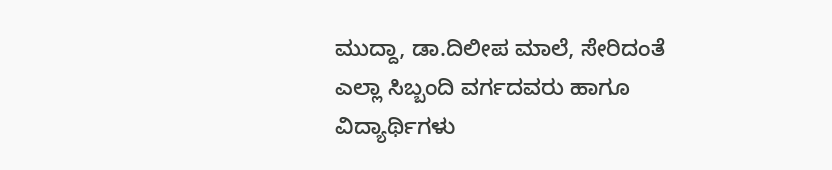ಮುದ್ದಾ, ಡಾ.ದಿಲೀಪ ಮಾಲೆ, ಸೇರಿದಂತೆ ಎಲ್ಲಾ ಸಿಬ್ಬಂದಿ ವರ್ಗದವರು ಹಾಗೂ ವಿದ್ಯಾರ್ಥಿಗಳು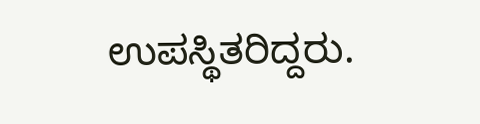ಉಪಸ್ಥಿತರಿದ್ದರು.